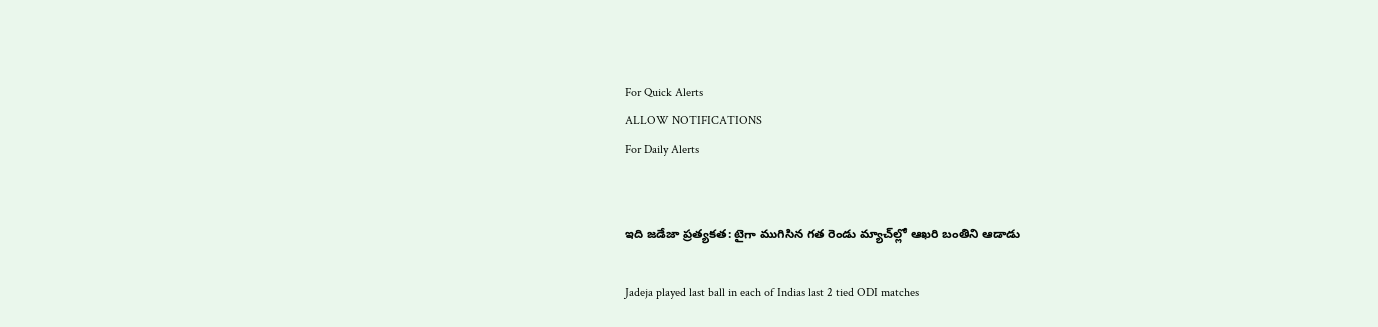For Quick Alerts
ALLOW NOTIFICATIONS
For Daily Alerts


ఇది జడేజా ప్రత్యకత: టైగా ముగిసిన గత రెండు మ్యాచ్‌ల్లో ఆఖరి బంతిని ఆడాడు

Jadeja played last ball in each of Indias last 2 tied ODI matches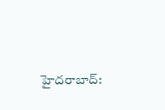హైదరాబాద్: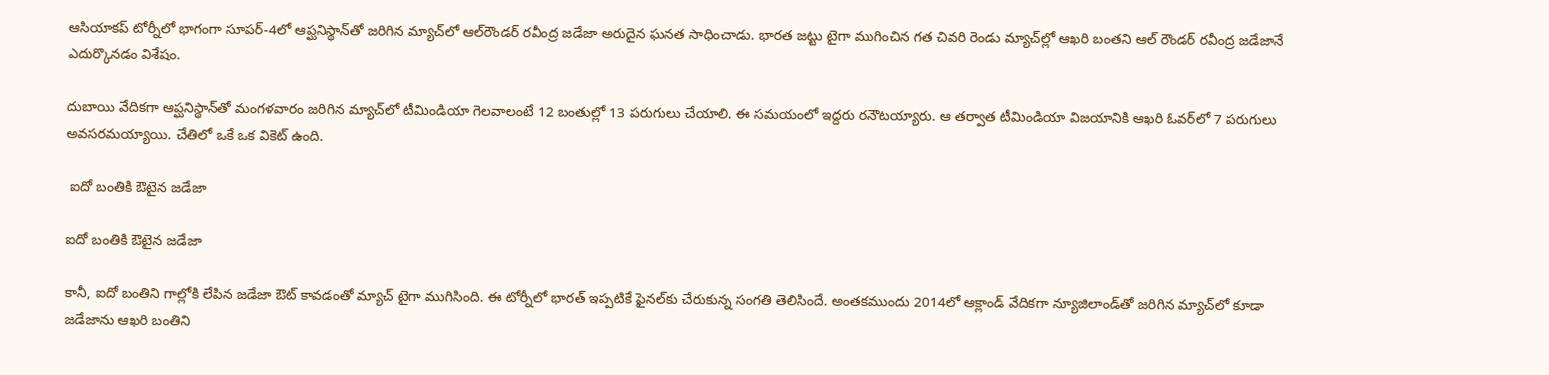ఆసియాకప్ టోర్నీలో భాగంగా సూపర్-4లో ఆప్ఘనిస్థాన్‌తో జరిగిన మ్యాచ్‌లో ఆల్‌రౌండర్ రవీంద్ర జడేజా అరుదైన ఘనత సాధించాడు. భారత జట్టు టైగా ముగించిన గత చివరి రెండు మ్యాచ్‌ల్లో ఆఖరి బంతని ఆల్ రౌండర్ రవీంద్ర జడేజానే ఎదుర్కొనడం విశేషం.

దుబాయి వేదికగా ఆప్ఘనిస్థాన్‌తో మంగళవారం జరిగిన మ్యాచ్‌లో టీమిండియా గెలవాలంటే 12 బంతుల్లో 13 పరుగులు చేయాలి. ఈ సమయంలో ఇద్దరు రనౌటయ్యారు. ఆ తర్వాత టీమిండియా విజయానికి ఆఖరి ఓవర్‌లో 7 పరుగులు అవసరమయ్యాయి. చేతిలో ఒకే ఒక వికెట్ ఉంది.

 ఐదో బంతికి ఔటైన జడేజా

ఐదో బంతికి ఔటైన జడేజా

కానీ, ఐదో బంతిని గాల్లోకి లేపిన జడేజా ఔట్‌ కావడంతో మ్యాచ్‌ టైగా ముగిసింది. ఈ టోర్నీలో భారత్‌ ఇప్పటికే ఫైనల్‌‌కు చేరుకున్న సంగతి తెలిసిందే. అంతకముందు 2014లో ఆక్లాండ్ వేదికగా న్యూజిలాండ్‌తో జరిగిన మ్యాచ్‌లో కూడా జడేజాను ఆఖరి బంతిని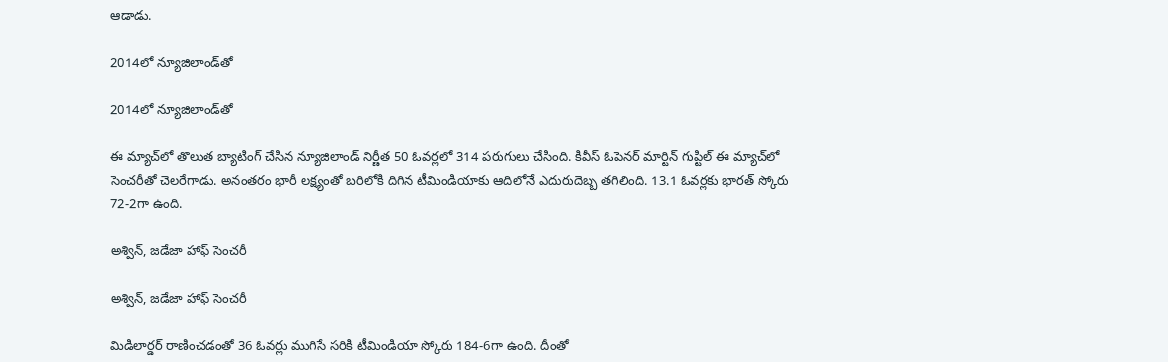ఆడాడు.

2014లో న్యూజిలాండ్‌తో

2014లో న్యూజిలాండ్‌తో

ఈ మ్యాచ్‌లో తొలుత బ్యాటింగ్ చేసిన న్యూజిలాండ్ నిర్ణీత 50 ఓవర్లలో 314 పరుగులు చేసింది. కివీస్ ఓపెనర్ మార్టిన్ గుప్టిల్ ఈ మ్యాచ్‌లో సెంచరీతో చెలరేగాడు. అనంతరం భారీ లక్ష్యంతో బరిలోకి దిగిన టీమిండియాకు ఆదిలోనే ఎదురుదెబ్బ తగిలింది. 13.1 ఓవర్లకు భారత్ స్కోరు 72-2గా ఉంది.

అశ్విన్, జడేజా హాఫ్ సెంచరీ

అశ్విన్, జడేజా హాఫ్ సెంచరీ

మిడిలార్డర్ రాణించడంతో 36 ఓవర్లు ముగిసే సరికి టీమిండియా స్కోరు 184-6గా ఉంది. దీంతో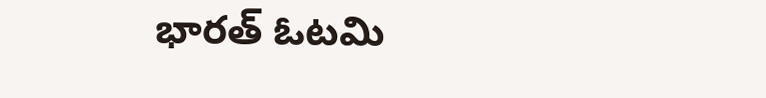భారత్ ఓటమి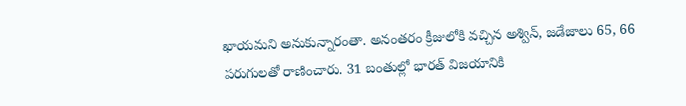ఖాయమని అనుకున్నారంతా. అనంతరం క్రీజులోకి వచ్చిన అశ్విన్, జడేజాలు 65, 66 పరుగులతో రాణించారు. 31 బంతుల్లో భారత్ విజయానికి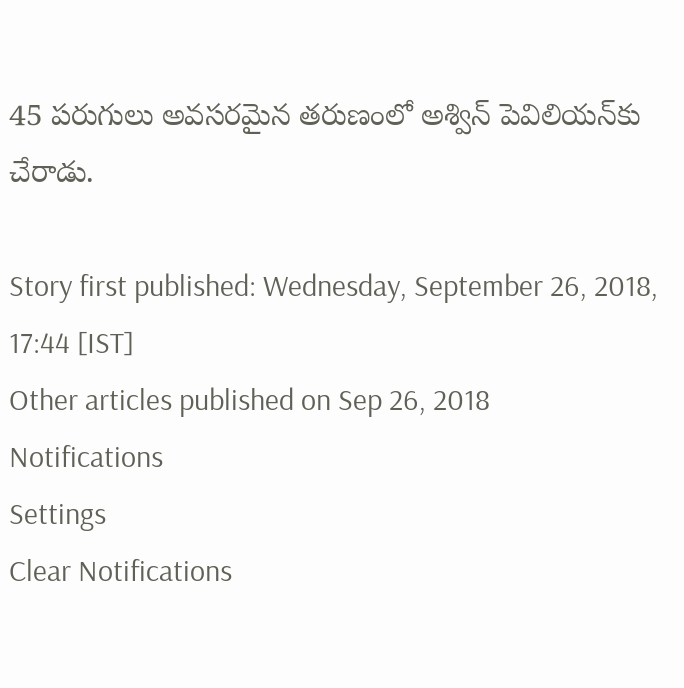45 పరుగులు అవసరమైన తరుణంలో అశ్విన్ పెవిలియన్‌కు చేరాడు.

Story first published: Wednesday, September 26, 2018, 17:44 [IST]
Other articles published on Sep 26, 2018
Notifications
Settings
Clear Notifications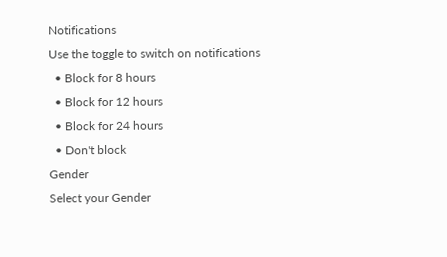Notifications
Use the toggle to switch on notifications
  • Block for 8 hours
  • Block for 12 hours
  • Block for 24 hours
  • Don't block
Gender
Select your Gender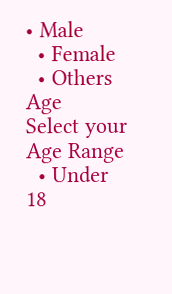• Male
  • Female
  • Others
Age
Select your Age Range
  • Under 18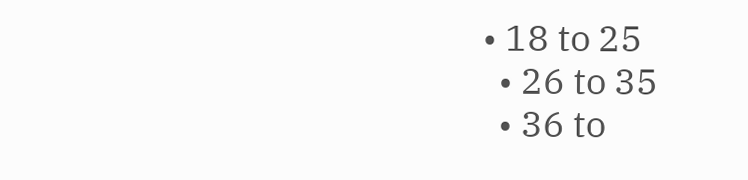• 18 to 25
  • 26 to 35
  • 36 to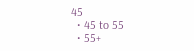45
  • 45 to 55
  • 55+